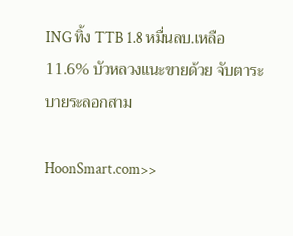ING ทิ้ง TTB 1.8 หมื่นลบ.เหลือ 11.6% บัวหลวงแนะขายด้วย จับตาระบายระลอกสาม

HoonSmart.com>>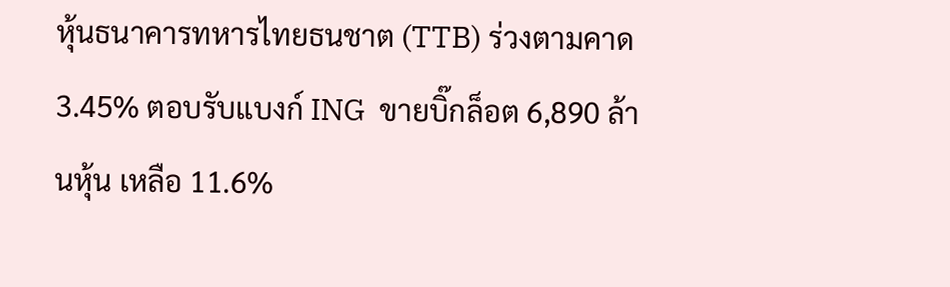หุ้นธนาคารทหารไทยธนชาต (TTB) ร่วงตามคาด 3.45% ตอบรับแบงก์ ING  ขายบิ๊กล็อต 6,890 ล้านหุ้น เหลือ 11.6%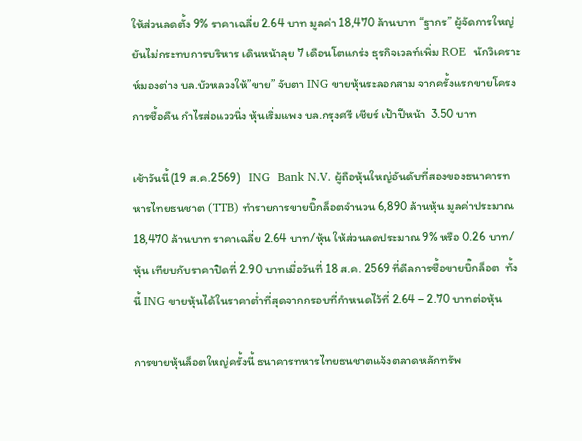ให้ส่วนลดตั้ง 9% ราคาเฉลี่ย 2.64 บาท มูลค่า 18,470 ล้านบาท “ฐากร” ผู้จัดการใหญ่ ยันไม่กระทบการบริหาร เดินหน้าลุย 7 เดือนโตแกร่ง ธุรกิจเวลท์เพิ่ม ROE  นักวิเคราะห์มองต่าง บล.บัวหลวงให้”ขาย” จับตา ING ขายหุ้นระลอกสาม จากครั้งแรกขายโครงการซื้อคืน กำไรส่อแววนิ่ง หุ้นเริ่มแพง บล.กรุงศรี เชียร์ เป้าปีหน้า  3.50 บาท

เช้าวันนี้(19 ส.ค.2569)   ING  Bank N.V. ผู้ถือหุ้นใหญ่อันดับที่สองของธนาคารทหารไทยธนชาต (TTB) ทำรายการขายบิ๊กล็อตจำนวน 6,890 ล้านหุ้น มูลค่าประมาณ 18,470 ล้านบาท ราคาเฉลี่ย 2.64 บาท/หุ้น ให้ส่วนลดประมาณ 9% หรือ 0.26 บาท/หุ้น เทียบกับราคาปิดที่ 2.90 บาทเมื่อวันที่ 18 ส.ค. 2569 ที่ดีลการซื้อขายบิ๊กล็อต  ทั้งนี้ ING ขายหุ้นได้ในราคาต่ำที่สุดจากกรอบที่กำหนดไว้ที่ 2.64 – 2.70 บาทต่อหุ้น

การขายหุ้นล็อตใหญ่ครั้งนี้ ธนาคารทหารไทยธนชาตแจ้งตลาดหลักทรัพ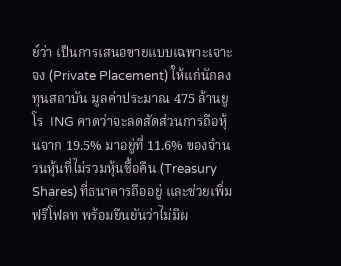ย์ว่า เป็นการเสนอขายแบบเฉพาะเจาะจง (Private Placement) ให้แก่นักลงทุนสถาบัน มูลค่าประมาณ 475 ล้านยูโร  ING คาดว่าจะลดสัดส่วนการถือหุ้นจาก 19.5% มาอยู่ที่ 11.6% ของจำนวนหุ้นที่ไม่รวมหุ้นซื้อคืน (Treasury Shares) ที่ธนาคารถืออยู่ และช่วยเพิ่มฟรีโฟลท พร้อมยืนยันว่าไม่มีผ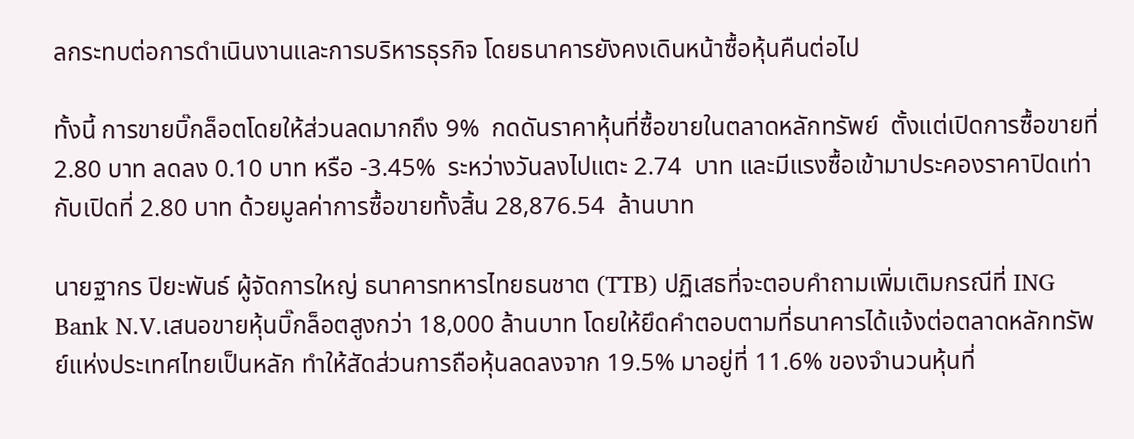ลกระทบต่อการดำเนินงานและการบริหารธุรกิจ โดยธนาคารยังคงเดินหน้าซื้อหุ้นคืนต่อไป

ทั้งนี้ การขายบิ๊กล็อตโดยให้ส่วนลดมากถึง 9%  กดดันราคาหุ้นที่ซื้อขายในตลาดหลักทรัพย์  ตั้งแต่เปิดการซื้อขายที่ 2.80 บาท ลดลง 0.10 บาท หรือ -3.45%  ระหว่างวันลงไปแตะ 2.74  บาท และมีแรงซื้อเข้ามาประคองราคาปิดเท่ากับเปิดที่ 2.80 บาท ด้วยมูลค่าการซื้อขายทั้งสิ้น 28,876.54  ล้านบาท

นายฐากร ปิยะพันธ์ ผู้จัดการใหญ่ ธนาคารทหารไทยธนชาต (TTB) ปฏิเสธที่จะตอบคำถามเพิ่มเติมกรณีที่ ING Bank N.V.เสนอขายหุ้นบิ๊กล็อตสูงกว่า 18,000 ล้านบาท โดยให้ยึดคำตอบตามที่ธนาคารได้แจ้งต่อตลาดหลักทรัพย์แห่งประเทศไทยเป็นหลัก ทำให้สัดส่วนการถือหุ้นลดลงจาก 19.5% มาอยู่ที่ 11.6% ของจำนวนหุ้นที่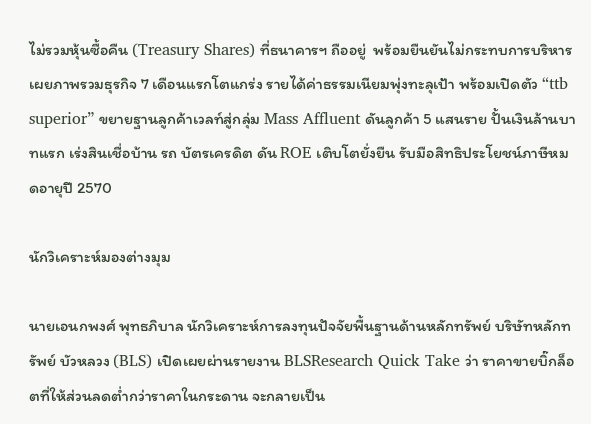ไม่รวมหุ้นซื้อคืน (Treasury Shares) ที่ธนาคารฯ ถืออยู่  พร้อมยืนยันไม่กระทบการบริหาร เผยภาพรวมธุรกิจ 7 เดือนแรกโตแกร่ง รายได้ค่าธรรมเนียมพุ่งทะลุเป้า พร้อมเปิดตัว “ttb superior” ขยายฐานลูกค้าเวลท์สู่กลุ่ม Mass Affluent ดันลูกค้า 5 แสนราย ปั้นเงินล้านบาทแรก เร่งสินเชื่อบ้าน รถ บัตรเครดิต ดัน ROE เติบโตยั่งยืน รับมือสิทธิประโยชน์ภาษีหมดอายุปี 2570

นักวิเคราะห์มองต่างมุม

นายเอนกพงศ์ พุทธภิบาล นักวิเคราะห์การลงทุนปัจจัยพื้นฐานด้านหลักทรัพย์ บริษัทหลักทรัพย์ บัวหลวง (BLS) เปิดเผยผ่านรายงาน BLSResearch Quick Take ว่า ราคาขายบิ๊กล็อตที่ให้ส่วนลดต่ำกว่าราคาในกระดาน จะกลายเป็น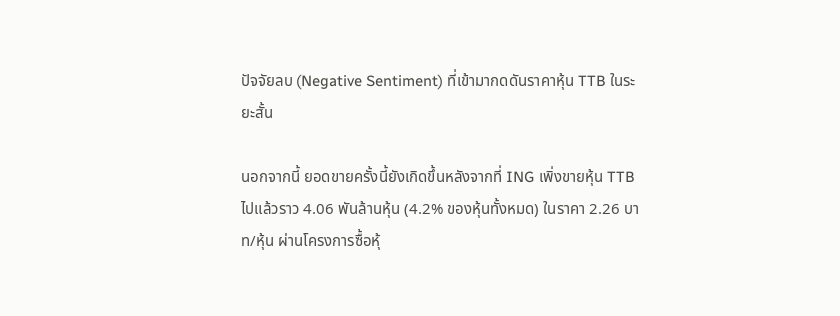ปัจจัยลบ (Negative Sentiment) ที่เข้ามากดดันราคาหุ้น TTB ในระยะสั้น

นอกจากนี้ ยอดขายครั้งนี้ยังเกิดขึ้นหลังจากที่ ING เพิ่งขายหุ้น TTB ไปแล้วราว 4.06 พันล้านหุ้น (4.2% ของหุ้นทั้งหมด) ในราคา 2.26 บาท/หุ้น ผ่านโครงการซื้อหุ้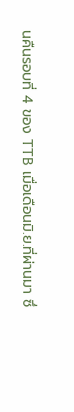นคืนรอบที่ 4 ของ TTB เมื่อเดือนมิ.ย.ที่ผ่านมา ซึ่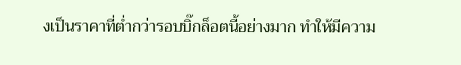งเป็นราคาที่ต่ำกว่ารอบบิ๊กล็อตนี้อย่างมาก ทำให้มีความ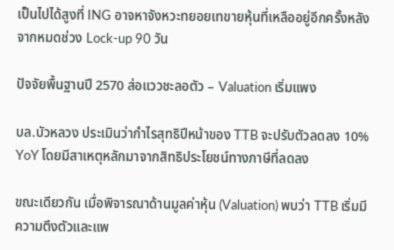เป็นไปได้สูงที่ ING อาจหาจังหวะทยอยเทขายหุ้นที่เหลืออยู่อีกครั้งหลังจากหมดช่วง Lock-up 90 วัน

ปัจจัยพื้นฐานปี 2570 ส่อแววชะลอตัว – Valuation เริ่มแพง

บล.บัวหลวง ประเมินว่ากำไรสุทธิปีหน้าของ TTB จะปรับตัวลดลง 10% YoY โดยมีสาเหตุหลักมาจากสิทธิประโยชน์ทางภาษีที่ลดลง

ขณะเดียวกัน เมื่อพิจารณาด้านมูลค่าหุ้น (Valuation) พบว่า TTB เริ่มมีความตึงตัวและแพ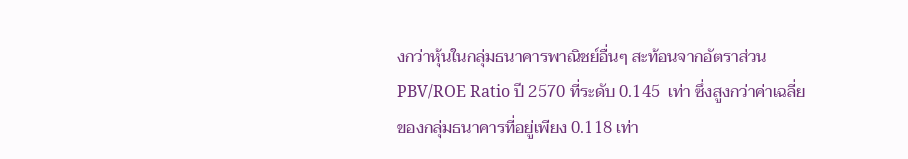งกว่าหุ้นในกลุ่มธนาคารพาณิชย์อื่นๆ สะท้อนจากอัตราส่วน PBV/ROE Ratio ปี 2570 ที่ระดับ 0.145  เท่า ซึ่งสูงกว่าค่าเฉลี่ยของกลุ่มธนาคารที่อยู่เพียง 0.118 เท่า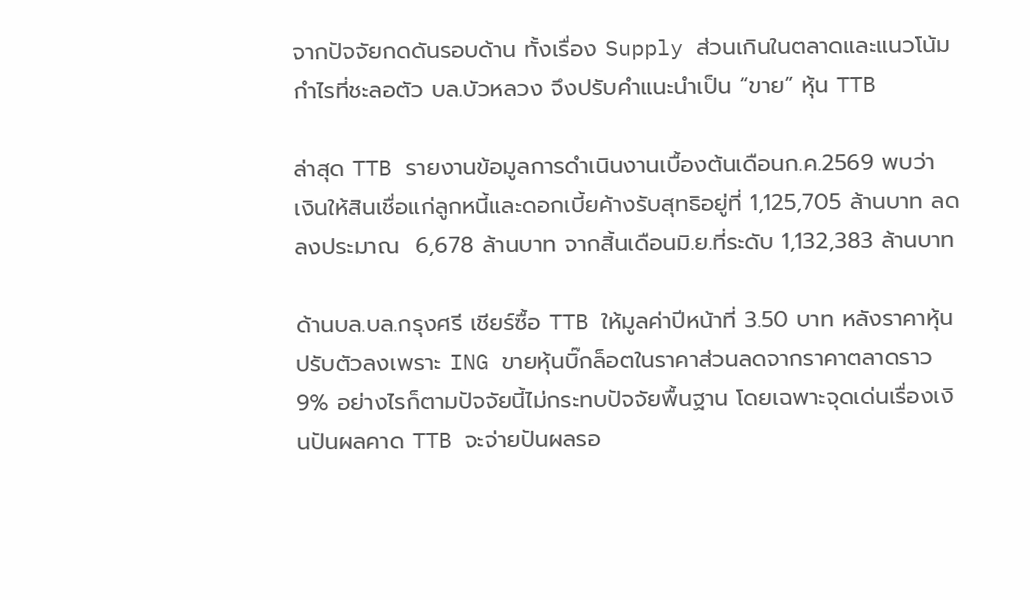จากปัจจัยกดดันรอบด้าน ทั้งเรื่อง Supply ส่วนเกินในตลาดและแนวโน้มกำไรที่ชะลอตัว บล.บัวหลวง จึงปรับคำแนะนำเป็น “ขาย” หุ้น TTB

ล่าสุด TTB รายงานข้อมูลการดำเนินงานเบื้องต้นเดือนก.ค.2569 พบว่า  เงินให้สินเชื่อแก่ลูกหนี้และดอกเบี้ยค้างรับสุทธิอยู่ที่ 1,125,705 ล้านบาท ลดลงประมาณ  6,678 ล้านบาท จากสิ้นเดือนมิ.ย.ที่ระดับ 1,132,383 ล้านบาท

ด้านบล.บล.กรุงศรี เชียร์ซื้อ TTB ให้มูลค่าปีหน้าที่ 3.50 บาท หลังราคาหุ้นปรับตัวลงเพราะ ING ขายหุ้นบิ๊กล็อตในราคาส่วนลดจากราคาตลาดราว 9% อย่างไรก็ตามปัจจัยนี้ไม่กระทบปัจจัยพื้นฐาน โดยเฉพาะจุดเด่นเรื่องเงินปันผลคาด TTB จะจ่ายปันผลรอ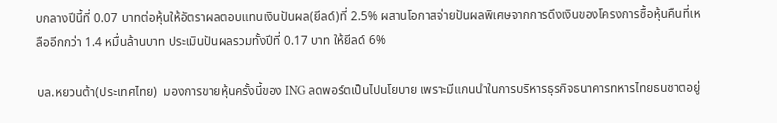บกลางปีนี้ที่ 0.07 บาทต่อหุ้นให้อัตราผลตอบแทนเงินปันผล(ยีลด์)ที่ 2.5% ผสานโอกาสจ่ายปันผลพิเศษจากการดึงเงินของโครงการซื้อหุ้นคืนที่เหลืออีกกว่า 1.4 หมื่นล้านบาท ประเมินปันผลรวมทั้งปีที่ 0.17 บาท ให้ยีลด์ 6%

บล.หยวนต้า(ประเทศไทย)  มองการขายหุ้นครั้งนี้ของ ING ลดพอร์ตเป็นไปนโยบาย เพราะมีแกนนำในการบริหารธุรกิจธนาคารทหารไทยธนชาตอยู่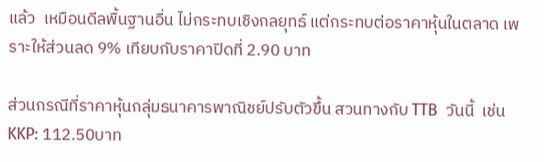แล้ว  เหมือนดีลพื้นฐานอื่น ไม่กระทบเชิงกลยุทธ์ แต่กระทบต่อราคาหุ้นในตลาด เพราะให้ส่วนลด 9% เทียบกับราคาปิดที่ 2.90 บาท

ส่วนกรณีที่ราคาหุ้นกลุ่มธนาคารพาณิชย์ปรับตัวขึ้น สวนทางกับ TTB  วันนี้  เช่น  KKP: 112.50บาท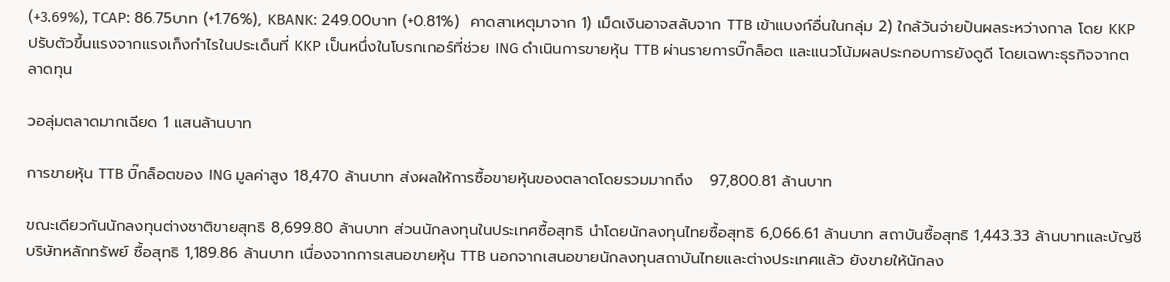(+3.69%), TCAP: 86.75บาท (+1.76%), KBANK: 249.00บาท (+0.81%)  คาดสาเหตุมาจาก 1) เม็ดเงินอาจสลับจาก TTB เข้าแบงก์อื่นในกลุ่ม 2) ใกล้วันจ่ายปันผลระหว่างกาล โดย KKP ปรับตัวขึ้นแรงจากแรงเก็งกำไรในประเด็นที่ KKP เป็นหนึ่งในโบรกเกอร์ที่ช่วย ING ดำเนินการขายหุ้น TTB ผ่านรายการบิ๊กล็อต และแนวโน้มผลประกอบการยังดูดี โดยเฉพาะธุรกิจจากตลาดทุน

วอลุ่มตลาดมากเฉียด 1 แสนล้านบาท

การขายหุ้น TTB บิ๊กล็อตของ ING มูลค่าสูง 18,470 ล้านบาท ส่งผลให้การซื้อขายหุ้นของตลาดโดยรวมมากถึง   97,800.81 ล้านบาท

ขณะเดียวกันนักลงทุนต่างชาติขายสุทธิ 8,699.80 ล้านบาท ส่วนนักลงทุนในประเทศซื้อสุทธิ นำโดยนักลงทุนไทยซื้อสุทธิ 6,066.61 ล้านบาท สถาบันซื้อสุทธิ 1,443.33 ล้านบาทและบัญชีบริษัทหลักทรัพย์ ซื้อสุทธิ 1,189.86 ล้านบาท เนื่องจากการเสนอขายหุ้น TTB นอกจากเสนอขายนักลงทุนสถาบันไทยและต่างประเทศแล้ว ยังขายให้นักลง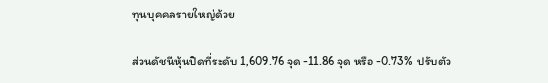ทุนบุคคลรายใหญ่ด้วย

ส่วนดัชนีหุ้นปิดที่ระดับ 1,609.76 จุด -11.86 จุด หรือ -0.73%  ปรับตัว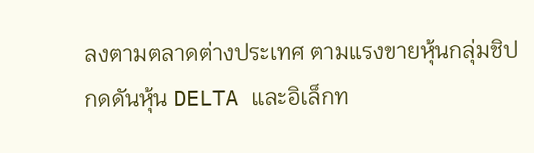ลงตามตลาดต่างประเทศ ตามแรงขายหุ้นกลุ่มชิป กดดันหุ้น DELTA และอิเล็กท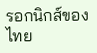รอกนิกส์ของไทย